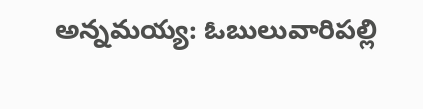అన్నమయ్య: ఓబులువారిపల్లి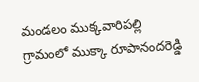మండలం ముక్కవారిపల్లి గ్రామంలో ముక్కా రూపానందరెడ్డి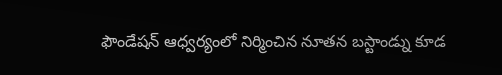ఫౌండేషన్ ఆధ్వర్యంలో నిర్మించిన నూతన బస్టాండ్ను కూడ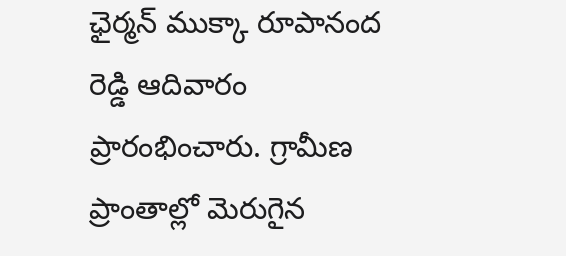ఛైర్మన్ ముక్కా రూపానంద రెడ్డి ఆదివారం ప్రారంభించారు. గ్రామీణ ప్రాంతాల్లో మెరుగైన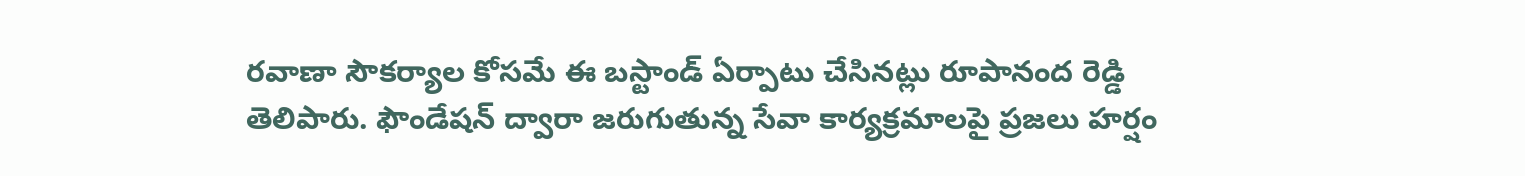రవాణా సౌకర్యాల కోసమే ఈ బస్టాండ్ ఏర్పాటు చేసినట్లు రూపానంద రెడ్డి తెలిపారు. ఫౌండేషన్ ద్వారా జరుగుతున్న సేవా కార్యక్రమాలపై ప్రజలు హర్షం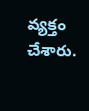వ్యక్తం చేశారు.